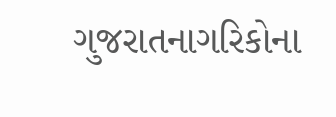ગુજરાતનાગરિકોના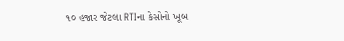૧૦ હજાર જેટલા RTIના કેસોનો ખૂબ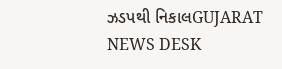ઝડપથી નિકાલGUJARAT NEWS DESK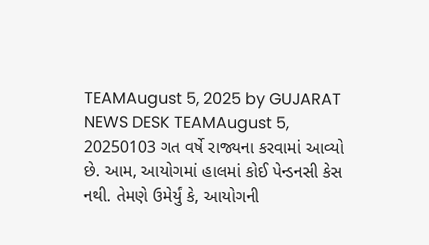TEAMAugust 5, 2025 by GUJARAT NEWS DESK TEAMAugust 5, 20250103 ગત વર્ષે રાજ્યના કરવામાં આવ્યો છે. આમ, આયોગમાં હાલમાં કોઈ પેન્ડનસી કેસ નથી. તેમણે ઉમેર્યું કે, આયોગની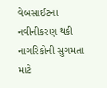વેબસાઈટના નવીનીકરણ થકી નાગરિકોની સુગમતા માટે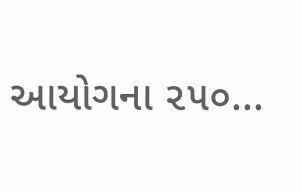આયોગના ૨૫૦...